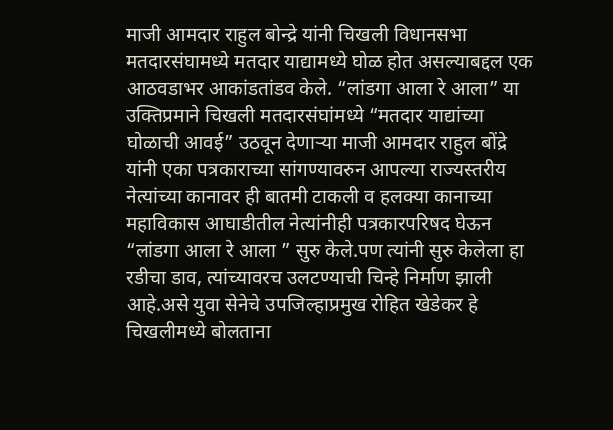माजी आमदार राहुल बोन्द्रे यांनी चिखली विधानसभा मतदारसंघामध्ये मतदार याद्यामध्ये घोळ होत असल्याबद्दल एक आठवडाभर आकांडतांडव केले. “लांडगा आला रे आला” या उक्तिप्रमाने चिखली मतदारसंघांमध्ये “मतदार याद्यांच्या घोळाची आवई” उठवून देणाऱ्या माजी आमदार राहुल बोंद्रे यांनी एका पत्रकाराच्या सांगण्यावरुन आपल्या राज्यस्तरीय नेत्यांच्या कानावर ही बातमी टाकली व हलक्या कानाच्या महाविकास आघाडीतील नेत्यांनीही पत्रकारपरिषद घेऊन “लांडगा आला रे आला ” सुरु केले.पण त्यांनी सुरु केलेला हा रडीचा डाव, त्यांच्यावरच उलटण्याची चिन्हे निर्माण झाली आहे.असे युवा सेनेचे उपजिल्हाप्रमुख रोहित खेडेकर हे चिखलीमध्ये बोलताना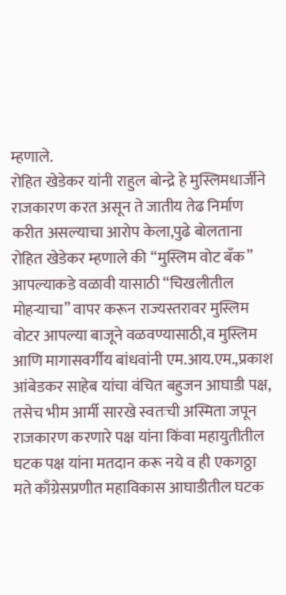म्हणाले.
रोहित खेडेकर यांनी राहुल बोन्द्रे हे मुस्लिमधार्जीने राजकारण करत असून ते जातीय तेढ निर्माण करीत असल्याचा आरोप केला,पुढे बोलताना रोहित खेडेकर म्हणाले की “मुस्लिम वोट बँक” आपल्याकडे वळावी यासाठी “चिखलीतील मोहऱ्याचा” वापर करून राज्यस्तरावर मुस्लिम वोटर आपल्या बाजूने वळवण्यासाठी,व मुस्लिम आणि मागासवर्गीय बांधवांनी एम.आय.एम.,प्रकाश आंबेडकर साहेब यांचा वंचित बहुजन आघाडी पक्ष, तसेच भीम आर्मी सारखे स्वतःची अस्मिता जपून राजकारण करणारे पक्ष यांना किंवा महायुतीतील घटक पक्ष यांना मतदान करू नये व ही एकगठ्ठा मते काँग्रेसप्रणीत महाविकास आघाडीतील घटक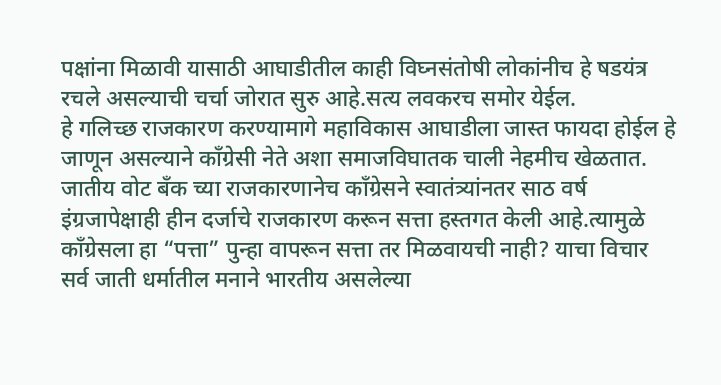पक्षांना मिळावी यासाठी आघाडीतील काही विघ्नसंतोषी लोकांनीच हे षडयंत्र रचले असल्याची चर्चा जोरात सुरु आहे.सत्य लवकरच समोर येईल.
हे गलिच्छ राजकारण करण्यामागे महाविकास आघाडीला जास्त फायदा होईल हे जाणून असल्याने काँग्रेसी नेते अशा समाजविघातक चाली नेहमीच खेळतात. जातीय वोट बँक च्या राजकारणानेच काँग्रेसने स्वातंत्र्यांनतर साठ वर्ष इंग्रजापेक्षाही हीन दर्जाचे राजकारण करून सत्ता हस्तगत केली आहे.त्यामुळे काँग्रेसला हा “पत्ता” पुन्हा वापरून सत्ता तर मिळवायची नाही? याचा विचार सर्व जाती धर्मातील मनाने भारतीय असलेल्या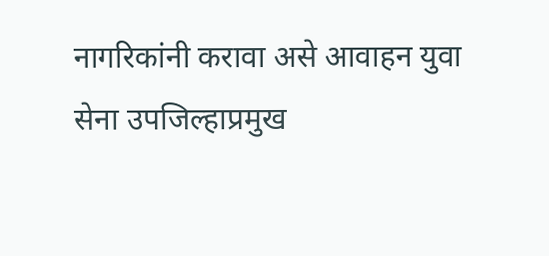नागरिकांनी करावा असे आवाहन युवा सेना उपजिल्हाप्रमुख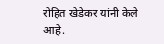रोहित खेडेकर यांनी केले आहे.